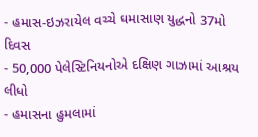- હમાસ-ઇઝરાયેલ વચ્ચે ઘમાસાણ યુદ્ધનો 37મો દિવસ
- 50,000 પેલેસ્ટિનિયનોએ દક્ષિણ ગાઝામાં આશ્રય લીધો
- હમાસના હુમલામાં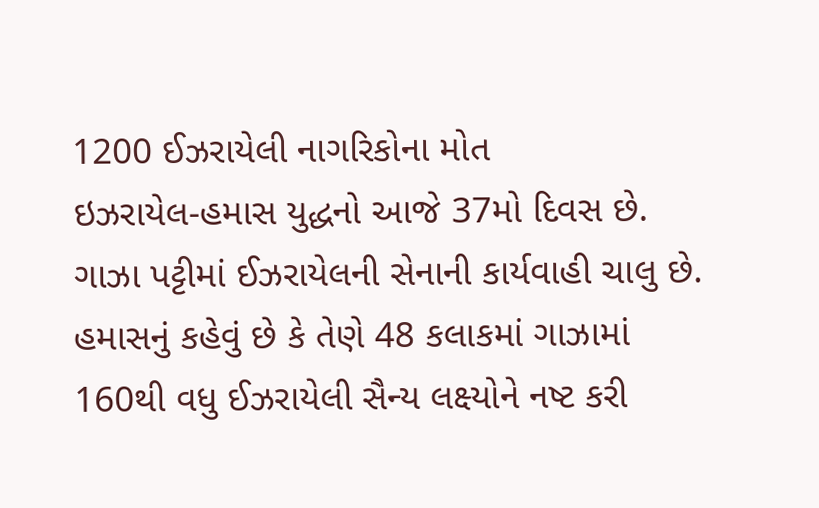1200 ઈઝરાયેલી નાગરિકોના મોત
ઇઝરાયેલ-હમાસ યુદ્ધનો આજે 37મો દિવસ છે. ગાઝા પટ્ટીમાં ઈઝરાયેલની સેનાની કાર્યવાહી ચાલુ છે. હમાસનું કહેવું છે કે તેણે 48 કલાકમાં ગાઝામાં 160થી વધુ ઈઝરાયેલી સૈન્ય લક્ષ્યોને નષ્ટ કરી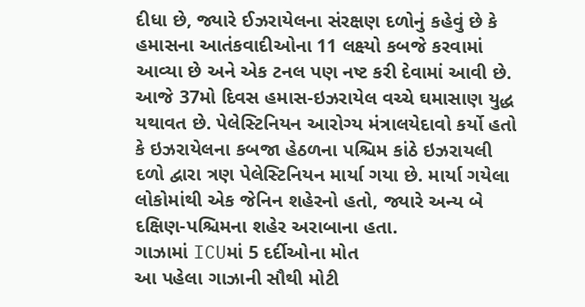દીધા છે, જ્યારે ઈઝરાયેલના સંરક્ષણ દળોનું કહેવું છે કે હમાસના આતંકવાદીઓના 11 લક્ષ્યો કબજે કરવામાં આવ્યા છે અને એક ટનલ પણ નષ્ટ કરી દેવામાં આવી છે.
આજે 37મો દિવસ હમાસ-ઇઝરાયેલ વચ્ચે ઘમાસાણ યુદ્ધ યથાવત છે. પેલેસ્ટિનિયન આરોગ્ય મંત્રાલયેદાવો કર્યો હતો કે ઇઝરાયેલના કબજા હેઠળના પશ્ચિમ કાંઠે ઇઝરાયલી દળો દ્વારા ત્રણ પેલેસ્ટિનિયન માર્યા ગયા છે. માર્યા ગયેલા લોકોમાંથી એક જેનિન શહેરનો હતો, જ્યારે અન્ય બે દક્ષિણ-પશ્ચિમના શહેર અરાબાના હતા.
ગાઝામાં ICUમાં 5 દર્દીઓના મોત
આ પહેલા ગાઝાની સૌથી મોટી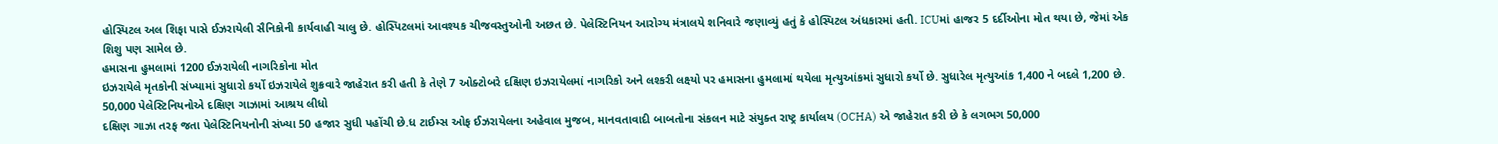હોસ્પિટલ અલ શિફા પાસે ઈઝરાયેલી સૈનિકોની કાર્યવાહી ચાલુ છે. હોસ્પિટલમાં આવશ્યક ચીજવસ્તુઓની અછત છે. પેલેસ્ટિનિયન આરોગ્ય મંત્રાલયે શનિવારે જણાવ્યું હતું કે હોસ્પિટલ અંધકારમાં હતી. ICUમાં હાજર 5 દર્દીઓના મોત થયા છે, જેમાં એક શિશુ પણ સામેલ છે.
હમાસના હુમલામાં 1200 ઈઝરાયેલી નાગરિકોના મોત
ઇઝરાયેલે મૃતકોની સંખ્યામાં સુધારો કર્યો ઇઝરાયેલે શુક્રવારે જાહેરાત કરી હતી કે તેણે 7 ઓક્ટોબરે દક્ષિણ ઇઝરાયેલમાં નાગરિકો અને લશ્કરી લક્ષ્યો પર હમાસના હુમલામાં થયેલા મૃત્યુઆંકમાં સુધારો કર્યો છે. સુધારેલ મૃત્યુઆંક 1,400 ને બદલે 1,200 છે.
50,000 પેલેસ્ટિનિયનોએ દક્ષિણ ગાઝામાં આશ્રય લીધો
દક્ષિણ ગાઝા તરફ જતા પેલેસ્ટિનિયનોની સંખ્યા 50 હજાર સુધી પહોંચી છે.ધ ટાઈમ્સ ઓફ ઈઝરાયેલના અહેવાલ મુજબ, માનવતાવાદી બાબતોના સંકલન માટે સંયુક્ત રાષ્ટ્ર કાર્યાલય (OCHA) એ જાહેરાત કરી છે કે લગભગ 50,000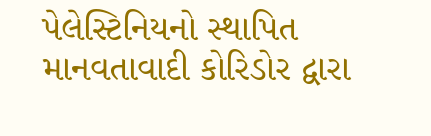પેલેસ્ટિનિયનો સ્થાપિત માનવતાવાદી કોરિડોર દ્વારા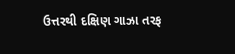ઉત્તરથી દક્ષિણ ગાઝા તરફ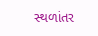સ્થળાંતર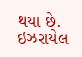થયા છે. ઇઝરાયેલ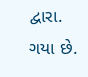દ્વારા. ગયા છે.